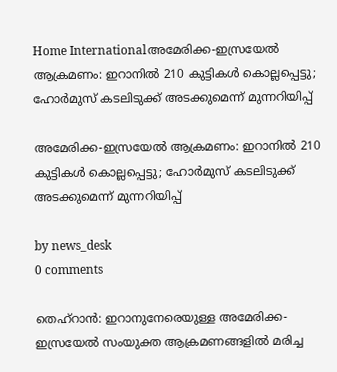Home Internationalഅമേരിക്ക-ഇസ്രയേൽ ആക്രമണം: ഇറാനിൽ 210 കുട്ടികൾ കൊല്ലപ്പെട്ടു; ഹോർമുസ് കടലിടുക്ക് അടക്കുമെന്ന് മുന്നറിയിപ്പ്

അമേരിക്ക-ഇസ്രയേൽ ആക്രമണം: ഇറാനിൽ 210 കുട്ടികൾ കൊല്ലപ്പെട്ടു; ഹോർമുസ് കടലിടുക്ക് അടക്കുമെന്ന് മുന്നറിയിപ്പ്

by news_desk
0 comments

തെഹ്‌റാൻ: ഇറാനുനേരെയുള്ള അമേരിക്ക-ഇസ്രയേൽ സംയുക്ത ആക്രമണങ്ങളിൽ മരിച്ച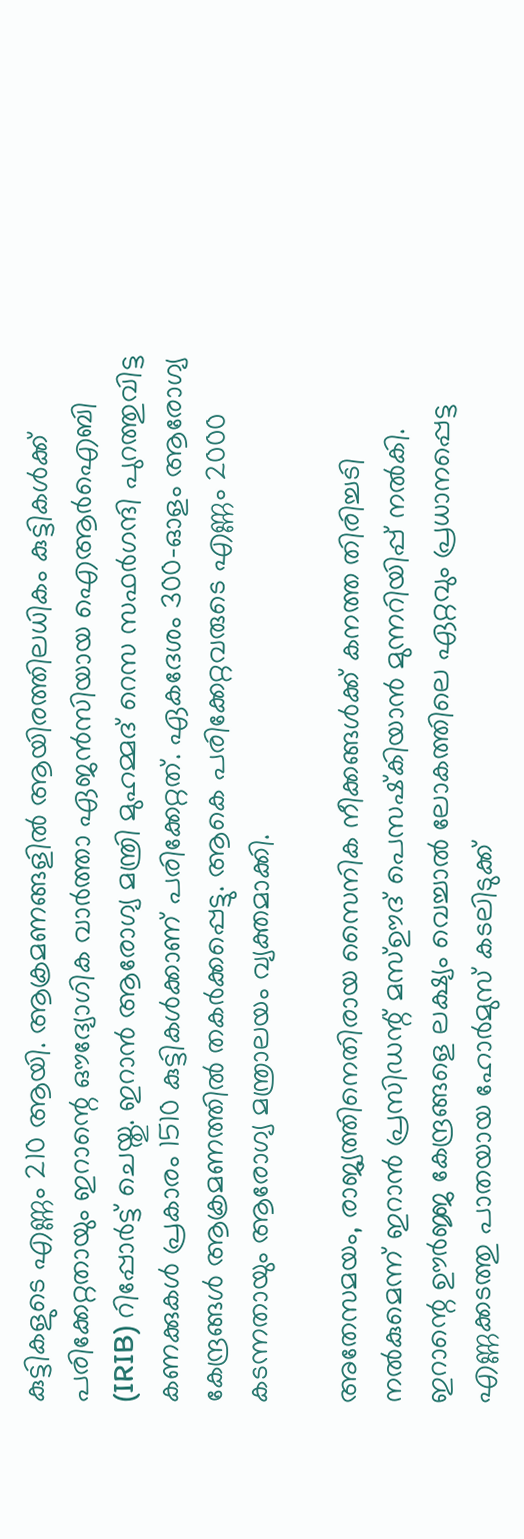കുട്ടികളുടെ എണ്ണം 210 ആയി. ആക്രമണങ്ങളിൽ ആയിരത്തിലധികം കുട്ടികൾക്ക് പരിക്കേറ്റതായും ഇറാന്റെ ഔദ്യോഗിക വാർത്താ ഏജൻസിയായ ഐആർഐബി (IRIB) റിപ്പോർട്ട് ചെയ്തു. ഇറാൻ ആരോഗ്യ മന്ത്രി മുഹമ്മദ് റെസ സഫർഗന്ദി പുറത്തുവിട്ട കണക്കുകൾ പ്രകാരം 1510 കുട്ടികൾക്കാണ് പരിക്കേറ്റത്. ഏകദേശം 300-ഓളം ആരോഗ്യ കേന്ദ്രങ്ങൾ ആക്രമണത്തിൽ തകർക്കപ്പെട്ടു. ആകെ പരിക്കേറ്റവരുടെ എണ്ണം 2000 കടന്നതായും ആരോഗ്യ മന്ത്രാലയം വ്യക്തമാക്കി.

അതേസമയം, രാജ്യത്തിനെതിരായ സൈനിക നീക്കങ്ങൾക്ക് കനത്ത തിരിച്ചടി നൽകുമെന്ന് ഇറാൻ പ്രസിഡന്റ് മസ്ഊദ് പെസഷ്‌കിയാൻ മുന്നറിയിപ്പ് നൽകി. ഇറാന്റെ ഊർജ്ജ കേന്ദ്രങ്ങളെ ലക്ഷ്യം വെച്ചാൽ ലോകത്തിലെ ഏറ്റവും പ്രധാനപ്പെട്ട എണ്ണക്കടത്തു പാതയായ ഹോർമുസ് കടലിടുക്ക്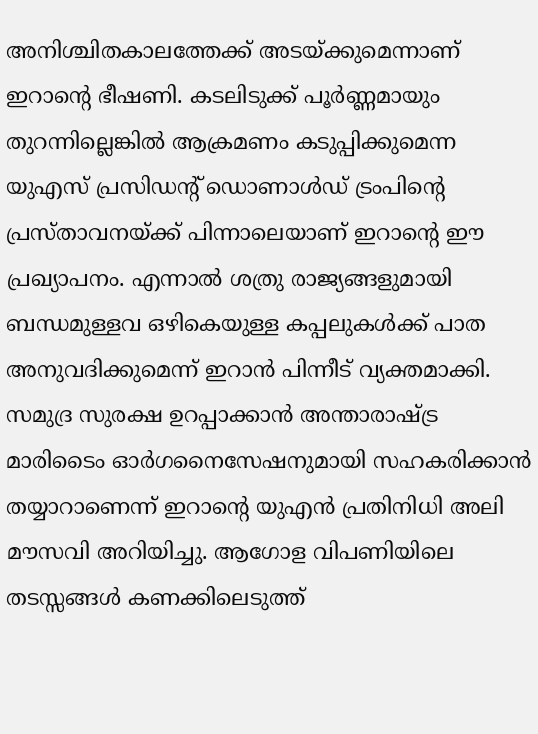അനിശ്ചിതകാലത്തേക്ക് അടയ്ക്കുമെന്നാണ് ഇറാന്റെ ഭീഷണി. കടലിടുക്ക് പൂർണ്ണമായും തുറന്നില്ലെങ്കിൽ ആക്രമണം കടുപ്പിക്കുമെന്ന യുഎസ് പ്രസിഡന്റ് ഡൊണാൾഡ് ട്രംപിന്റെ പ്രസ്താവനയ്ക്ക് പിന്നാലെയാണ് ഇറാന്റെ ഈ പ്രഖ്യാപനം. എന്നാൽ ശത്രു രാജ്യങ്ങളുമായി ബന്ധമുള്ളവ ഒഴികെയുള്ള കപ്പലുകൾക്ക് പാത അനുവദിക്കുമെന്ന് ഇറാൻ പിന്നീട് വ്യക്തമാക്കി. സമുദ്ര സുരക്ഷ ഉറപ്പാക്കാൻ അന്താരാഷ്ട്ര മാരിടൈം ഓർഗനൈസേഷനുമായി സഹകരിക്കാൻ തയ്യാറാണെന്ന് ഇറാന്റെ യുഎൻ പ്രതിനിധി അലി മൗസവി അറിയിച്ചു. ആഗോള വിപണിയിലെ തടസ്സങ്ങൾ കണക്കിലെടുത്ത്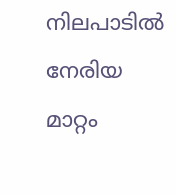നിലപാടിൽ നേരിയ മാറ്റം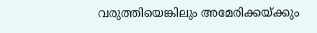വരുത്തിയെങ്കിലും അമേരിക്കയ്ക്കും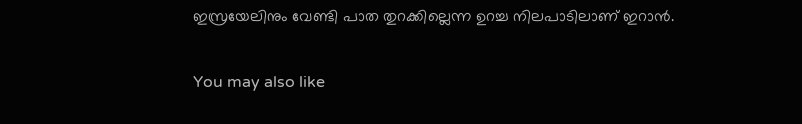ഇസ്രയേലിനും വേണ്ടി പാത തുറക്കില്ലെന്ന ഉറച്ച നിലപാടിലാണ് ഇറാൻ.

You may also like